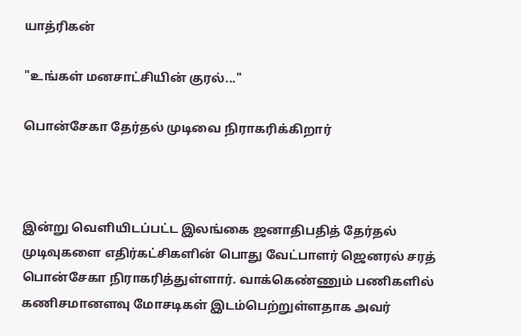யாத்ரிகன்

"உங்கள் மனசாட்சியின் குரல்..."

பொன்சேகா தேர்தல் முடிவை நிராகரிக்கிறார்



இன்று வெளியிடப்பட்ட இலங்கை ஜனாதிபதித் தேர்தல் முடிவுகளை எதிர்கட்சிகளின் பொது வேட்பாளர் ஜெனரல் சரத் பொன்சேகா நிராகரித்துள்ளார். வாக்கெண்ணும் பணிகளில் கணிசமானளவு மோசடிகள் இடம்பெற்றுள்ளதாக அவர்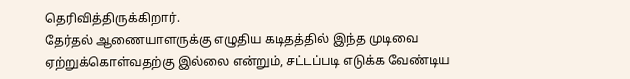தெரிவித்திருக்கிறார்.
தேர்தல் ஆணையாளருக்கு எழுதிய கடிதத்தில் இந்த முடிவை ஏற்றுக்கொள்வதற்கு இல்லை என்றும், சட்டப்படி எடுக்க வேண்டிய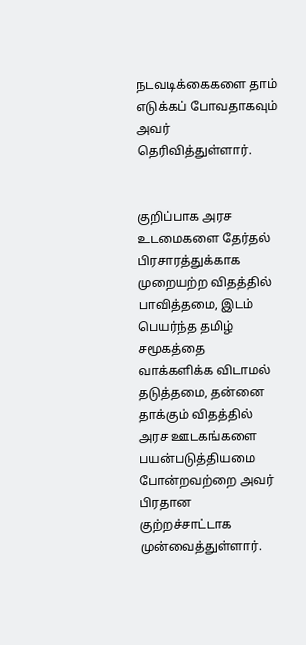நடவடிக்கைகளை தாம் எடுக்கப் போவதாகவும் அவர் தெரிவித்துள்ளார்.


குறிப்பாக அரச உடமைகளை தேர்தல் பிரசாரத்துக்காக முறையற்ற விதத்தில் பாவித்தமை, இடம் பெயர்ந்த தமிழ் சமூகத்தை வாக்களிக்க விடாமல் தடுத்தமை, தன்னை தாக்கும் விதத்தில் அரச ஊடகங்களை பயன்படுத்தியமை போன்றவற்றை அவர் பிரதான குற்றச்சாட்டாக முன்வைத்துள்ளார்.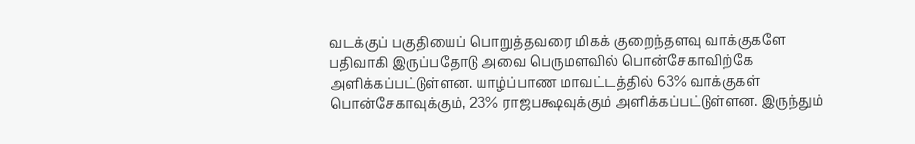வடக்குப் பகுதியைப் பொறுத்தவரை மிகக் குறைந்தளவு வாக்குகளே பதிவாகி இருப்பதோடு அவை பெருமளவில் பொன்சேகாவிற்கே அளிக்கப்பட்டுள்ளன. யாழ்ப்பாண மாவட்டத்தில் 63% வாக்குகள் பொன்சேகாவுக்கும், 23% ராஜபக்ஷவுக்கும் அளிக்கப்பட்டுள்ளன. இருந்தும்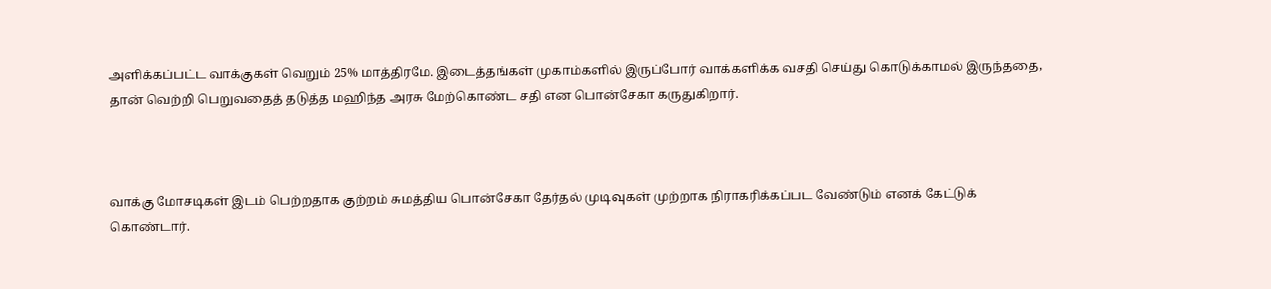அளிக்கப்பட்ட வாக்குகள் வெறும் 25% மாத்திரமே. இடைத்தங்கள் முகாம்களில் இருப்போர் வாக்களிக்க வசதி செய்து கொடுக்காமல் இருந்ததை,  தான் வெற்றி பெறுவதைத் தடுத்த மஹிந்த அரசு மேற்கொண்ட சதி என பொன்சேகா கருதுகிறார்.



வாக்கு மோசடிகள் இடம் பெற்றதாக குற்றம் சுமத்திய பொன்சேகா தேர்தல் முடிவுகள் முற்றாக நிராகரிக்கப்பட வேண்டும் எனக் கேட்டுக் கொண்டார்.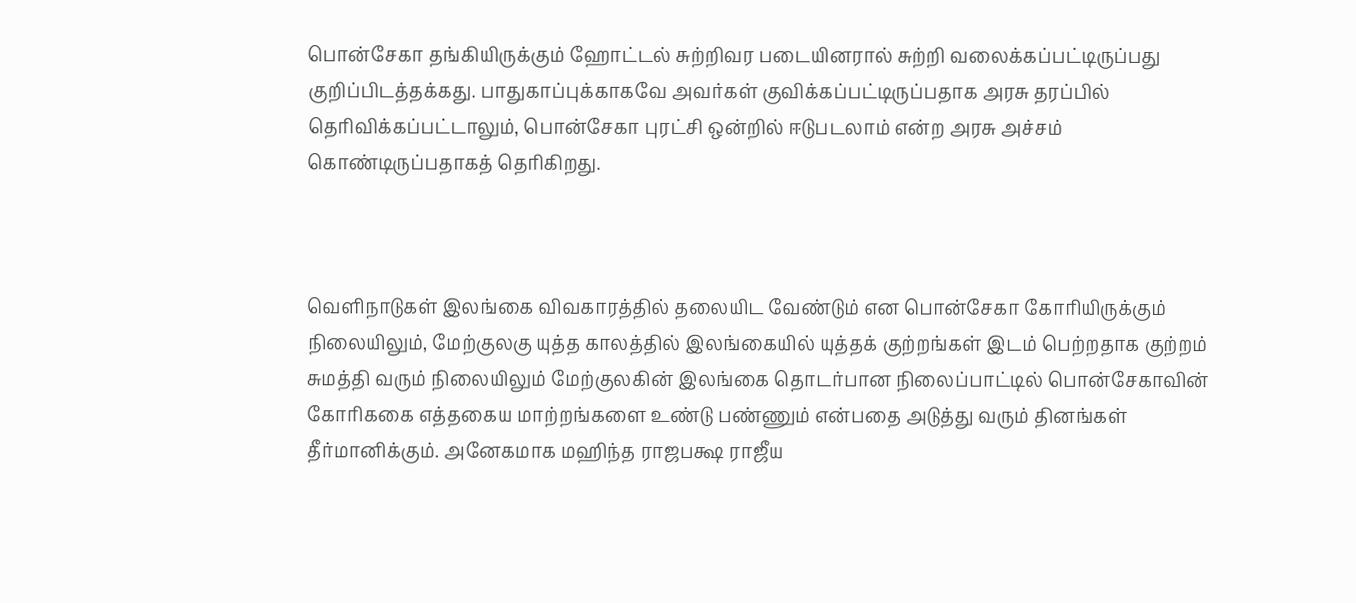பொன்சேகா தங்கியிருக்கும் ஹோட்டல் சுற்றிவர படையினரால் சுற்றி வலைக்கப்பட்டிருப்பது குறிப்பிடத்தக்கது. பாதுகாப்புக்காகவே அவர்கள் குவிக்கப்பட்டிருப்பதாக அரசு தரப்பில் தெரிவிக்கப்பட்டாலும், பொன்சேகா புரட்சி ஒன்றில் ஈடுபடலாம் என்ற அரசு அச்சம் கொண்டிருப்பதாகத் தெரிகிறது.



வெளிநாடுகள் இலங்கை விவகாரத்தில் தலையிட வேண்டும் என பொன்சேகா கோரியிருக்கும் நிலையிலும், மேற்குலகு யுத்த காலத்தில் இலங்கையில் யுத்தக் குற்றங்கள் இடம் பெற்றதாக குற்றம் சுமத்தி வரும் நிலையிலும் மேற்குலகின் இலங்கை தொடர்பான நிலைப்பாட்டில் பொன்சேகாவின் கோரிககை எத்தகைய மாற்றங்களை உண்டு பண்ணும் என்பதை அடுத்து வரும் தினங்கள் தீர்மானிக்கும். அனேகமாக மஹிந்த ராஜபக்ஷ ராஜீய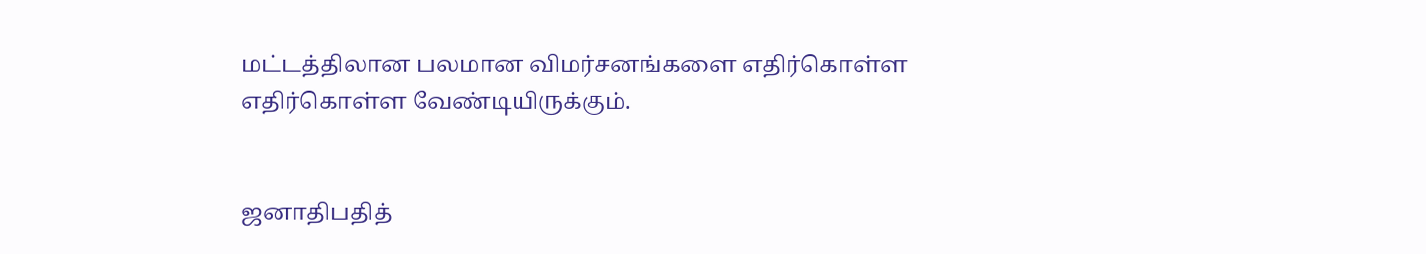மட்டத்திலான பலமான விமர்சனங்களை எதிர்கொள்ள  எதிர்கொள்ள வேண்டியிருக்கும்.


ஜனாதிபதித்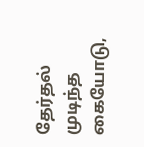தேர்தல் முடிந்த கையோடு,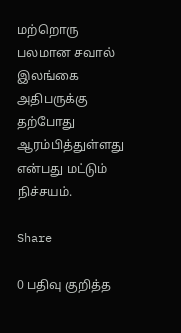மற்றொரு பலமான சவால் இலங்கை அதிபருக்கு தற்போது ஆரம்பித்துள்ளது என்பது மட்டும் நிச்சயம்.

Share

0 பதிவு குறித்த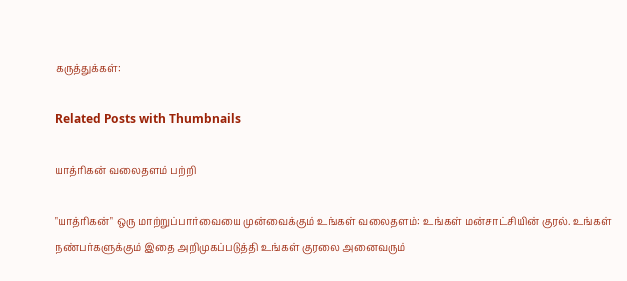கருத்துக்கள்:

Related Posts with Thumbnails

யாத்ரிகன் வலைதளம் பற்றி

"யாத்ரிகன்" ஒரு மாற்றுப்பார்வையை முன்வைக்கும் உங்கள் வலைதளம்: உங்கள் மன்சாட்சியின் குரல். உங்கள் நண்பர்களுக்கும் இதை அறிமுகப்படுத்தி உங்கள் குரலை அனைவரும்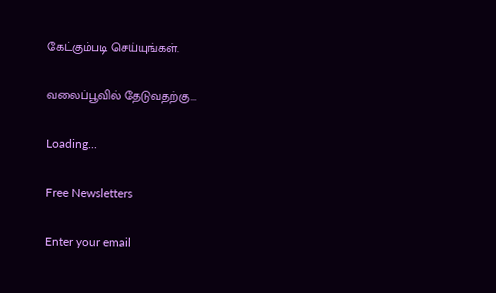கேட்கும்படி செய்யுங்கள்.

வலைப்பூவில் தேடுவதற்கு...

Loading...

Free Newsletters

Enter your email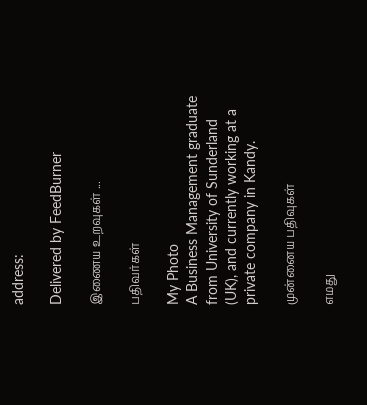address:

Delivered by FeedBurner

இணைய உறவுகள் ...

பதிவர்கள்

My Photo
A Business Management graduate from University of Sunderland (UK), and currently working at a private company in Kandy.

முன்னைய பதிவுகள்

எமது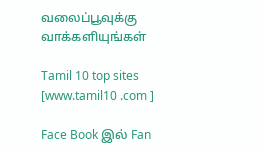வலைப்பூவுக்கு வாக்களியுங்கள்

Tamil 10 top sites [www.tamil10 .com ]

Face Book இல் Fan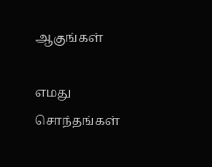ஆகுங்கள்

எமது சொந்தங்கள்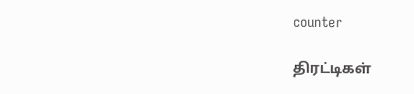counter

திரட்டிகள்